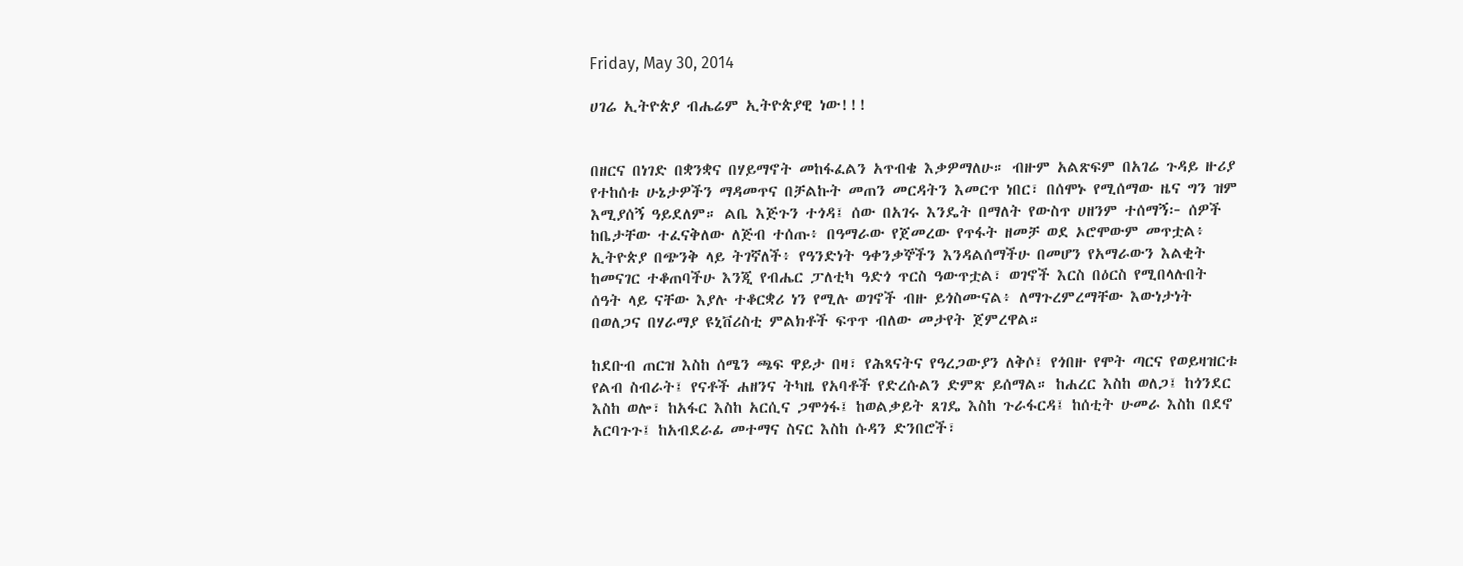Friday, May 30, 2014

ሀገሬ ኢትዮጵያ ብሔሬም ኢትዮጵያዊ ነው!!!


በዘርና በነገድ በቋንቋና በሃይማኖት መከፋፈልን አጥብቄ እቃዎማለሁ። ብዙም አልጽፍም በአገሬ ጉዳይ ዙሪያ የተከሰቱ ሁኔታዎችን ማዳመጥና በቻልኩት መጠን መርዳትን እመርጥ ነበር፣ በሰሞኑ የሚሰማው ዜና ግን ዝም እሚያሰኝ ዓይደለም። ልቤ እጅጉን ተጎዳ፤ ሰው በአገሩ እንዴት በማለት የውስጥ ሀዘንም ተሰማኝ፦ ሰዎች ከቤታቸው ተፈናቅለው ለጅብ ተሰጡ፥ በዓማራው የጀመረው የጥፋት ዘመቻ ወደ ኦሮሞውም መጥቷል፥ ኢትዮጵያ በጭንቅ ላይ ትገኛለች፥ የዓንድነት ዓቀንቃኞችን እንዳልሰማችሁ በመሆን የአማራውን እልቂት ከመናገር ተቆጠባችሁ እንጂ የብሔር ፓለቲካ ዓድጎ ጥርስ ዓውጥቷል፣ ወገኖች እርስ በዕርስ የሚበላሉበት ሰዓት ላይ ናቸው እያሉ ተቆርቋሪ ነን የሚሉ ወገኖች ብዙ ይጎስሙናል፥ ለማጉረምረማቸው እውነታነት በወለጋና በሃራማያ ዩኒቨሪስቲ ምልክቶች ፍጥጥ ብለው መታየት ጀምረዋል።

ከደቡብ ጠርዝ እስከ ሰሜን ጫፍ ዋይታ በዛ፣ የሕጻናትና የዓረጋውያን ለቅሶ፤ የጎበዙ የሞት ጣርና የወይዛዝርቱ የልብ ስብራት፤ የናቶች ሐዘንና ትካዜ የአባቶች የድረሱልን ድምጽ ይሰማል። ከሐረር እስከ ወለጋ፤ ከጎንደር እስከ ወሎ፣ ከአፋር እስከ አርሲና ጋሞጎፋ፤ ከወልቃይት ጸገዴ እስከ ጉራፋርዳ፤ ከሰቲት ሁመራ እስከ በደኖ አርባጉጉ፤ ከአብደራፊ መተማና ስናር እስከ ሱዳን ድንበሮች፣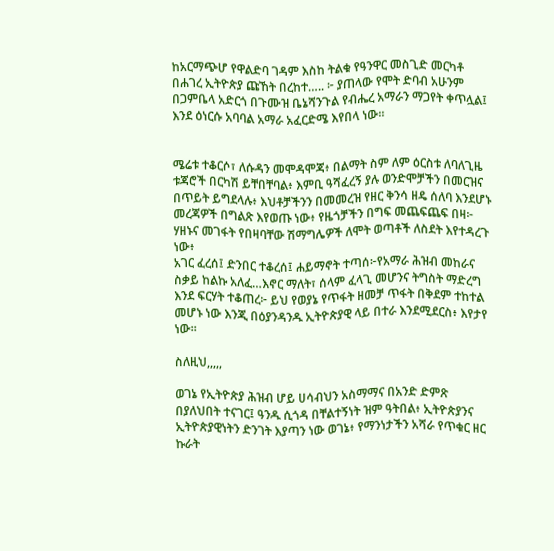ከአርማጭሆ የዋልድባ ገዳም እስከ ትልቁ የዓንዋር መስጊድ መርካቶ በሐገረ ኢትዮጵያ ጩኸት በረከተ….. ፦ ያጠላው የሞት ድባብ አሁንም በጋምቤላ አድርጎ በጉሙዝ ቤኔሻንጉል የብሔረ አማራን ማጋየት ቀጥሏል፤ እንደ ዕነርሱ አባባል አማራ አፈርድሜ እየበላ ነው።


ሜሬቱ ተቆርሶ፣ ለሱዳን መሞዳሞጃ፥ በልማት ስም ለም ዕርስቱ ለባለጊዜ ቱጃሮች በርካሽ ይቸበቸባል፥ እምቢ ዓሻፈረኝ ያሉ ወንድሞቻችን በመርዝና በጥይት ይግደላሉ፥ እህቶቻችንን በመመረዝ የዘር ቅንሳ ዘዴ ሰለባ እንደሆኑ መረጃዎች በግልጽ እየወጡ ነው፥ የዜጎቻችን በግፍ መጨፍጨፍ በዛ፦ ሃዘኑና መገፋት የበዛባቸው ሽማግሌዎች ለሞት ወጣቶች ለስደት እየተዳረጉ ነው፥
አገር ፈረሰ፤ ድንበር ተቆረሰ፤ ሐይማኖት ተጣሰ፦የአማራ ሕዝብ መከራና ስቃይ ከልኩ አለፈ…እኖር ማለት፣ ሰላም ፈላጊ መሆንና ትግስት ማድረግ እንደ ፍርሃት ተቆጠረ፦ ይህ የወያኔ የጥፋት ዘመቻ ጥፋት በቅደም ተከተል መሆኑ ነው እንጂ በዕያንዳንዱ ኢትዮጵያዊ ላይ በተራ እንደሚደርስ፥ እየታየ ነው።

ስለዚህ,,,,,

ወገኔ የኢትዮጵያ ሕዝብ ሆይ ሀሳብህን አስማማና በአንድ ድምጽ በያለህበት ተናገር፤ ዓንዱ ሲጎዳ በቸልተኝነት ዝም ዓትበል፥ ኢትዮጵያንና ኢትዮጵያዊነትን ድንገት እያጣን ነው ወገኔ፥ የማንነታችን አሻራ የጥቁር ዘር ኩራት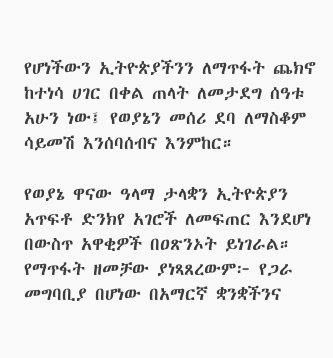የሆነችውን ኢትዮጵያችንን ለማጥፋት ጨክኖ ከተነሳ ሀገር በቀል ጠላት ለመታደግ ሰዓቱ አሁን ነው፤ የወያኔን መሰሪ ደባ ለማስቆም ሳይመሽ እንሰባሰብና እንምከር።

የወያኔ ዋናው ዓላማ ታላቋን ኢትዮጵያን አጥፍቶ ድንክየ አገሮች ለመፍጠር እንደሆነ በውስጥ አዋቂዎች በዐጽንኦት ይነገራል።
የማጥፋት ዘመቻው ያነጻጸረውም፦ የጋራ መግባቢያ በሆነው በአማርኛ ቋንቋችንና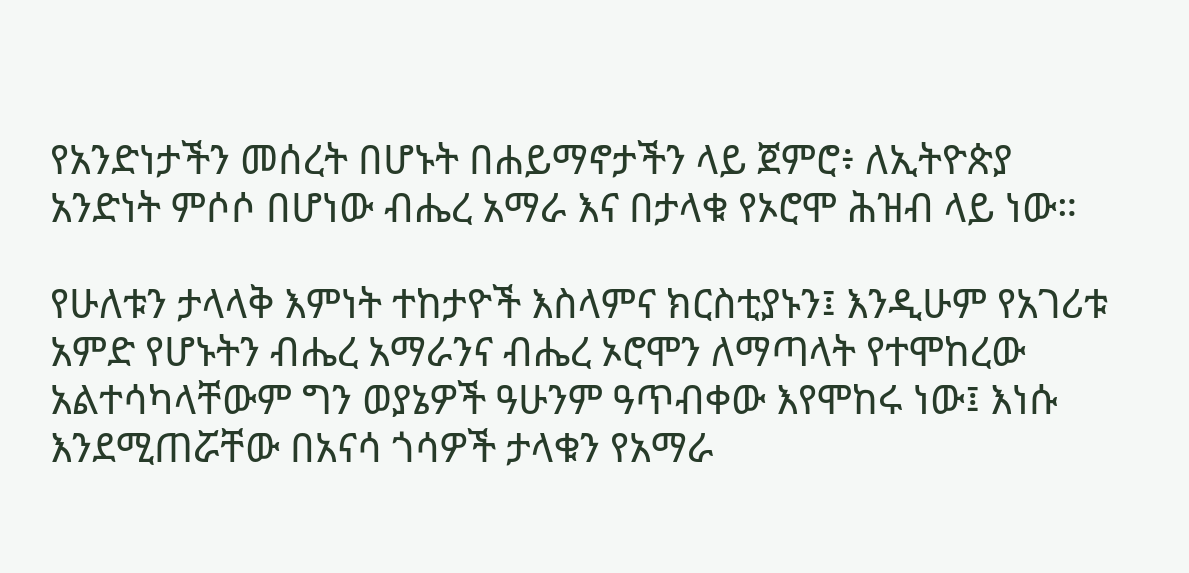የአንድነታችን መሰረት በሆኑት በሐይማኖታችን ላይ ጀምሮ፥ ለኢትዮጵያ አንድነት ምሶሶ በሆነው ብሔረ አማራ እና በታላቁ የኦሮሞ ሕዝብ ላይ ነው።

የሁለቱን ታላላቅ እምነት ተከታዮች እስላምና ክርስቲያኑን፤ እንዲሁም የአገሪቱ አምድ የሆኑትን ብሔረ አማራንና ብሔረ ኦሮሞን ለማጣላት የተሞከረው አልተሳካላቸውም ግን ወያኔዎች ዓሁንም ዓጥብቀው እየሞከሩ ነው፤ እነሱ እንደሚጠሯቸው በአናሳ ጎሳዎች ታላቁን የአማራ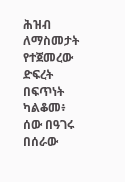ሕዝብ ለማስመታት የተጀመረው ድፍረት በፍጥነት ካልቆመ፥ ሰው በዓገሩ በሰራው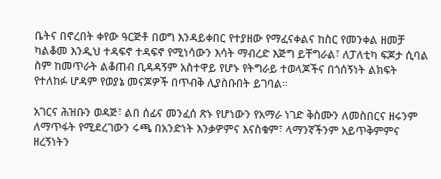ቤትና በኖረበት ቀየው ዓርጅቶ በወግ እንዳይቀበር የተያዘው የማፈናቀልና ከስር የመንቀል ዘመቻ ካልቆመ እንዲህ ተዳፍኖ ተዳፍኖ የሚነሳውን እሳት ማብረድ እጅግ ይቸግራል፣ ለፓለቲካ ፍጆታ ሲባል ስም ከመጥራት ልቆጠብ ቢዳዳኝም አስተዋይ የሆኑ የትግራይ ተወላጆችና በጎሰኝነት ልክፍት የተለከፉ ሆዳም የወያኔ መናጆዎች በጥብቅ ሊያስቡበት ይገባል።

አገርና ሕዝቡን ወዳጅ፣ ልበ ሰፊና መንፈሰ ጽኑ የሆነውን የአማራ ነገድ ቅስሙን ለመስበርና ዘሩንም ለማጥፋት የሚደረገውን ሩጫ በአንድነት እንቃዎምና እናስቁም፣ ላማንኛችንም አይጥቅምምና ዘረኝነትን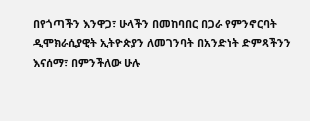በየጎጣችን እንዋጋ፣ ሁላችን በመከባበር በጋራ የምንኖርባት ዲሞክራሲያዊት ኢትዮጵያን ለመገንባት በአንድነት ድምጻችንን እናሰማ፣ በምንችለው ሁሉ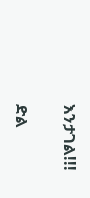እንታገል!!!

ድል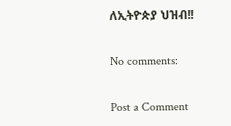ለኢትዮጵያ ህዝብ!!

No comments:

Post a Comment